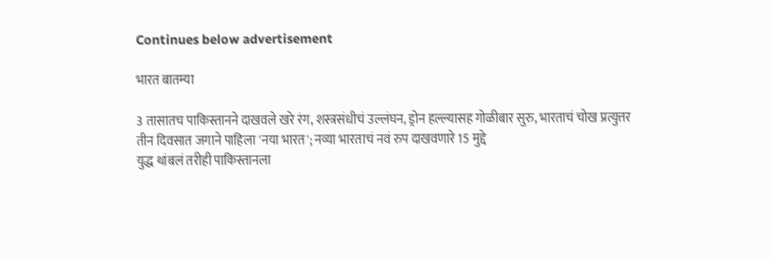Continues below advertisement

भारत बातम्या

3 तासातच पाकिस्तानने दाखवले खरे रंग, शस्त्रसंधीचं उल्लंघन, ड्रोन हल्ल्यासह गोळीबार सुरु, भारताचं चोख प्रत्युत्तर
तीन दिवसात जगाने पाहिला 'नया भारत'; नव्या भारताचं नवं रुप दाखवणारे 15 मुद्दे
युद्ध थांबलं तरीही पाकिस्तानला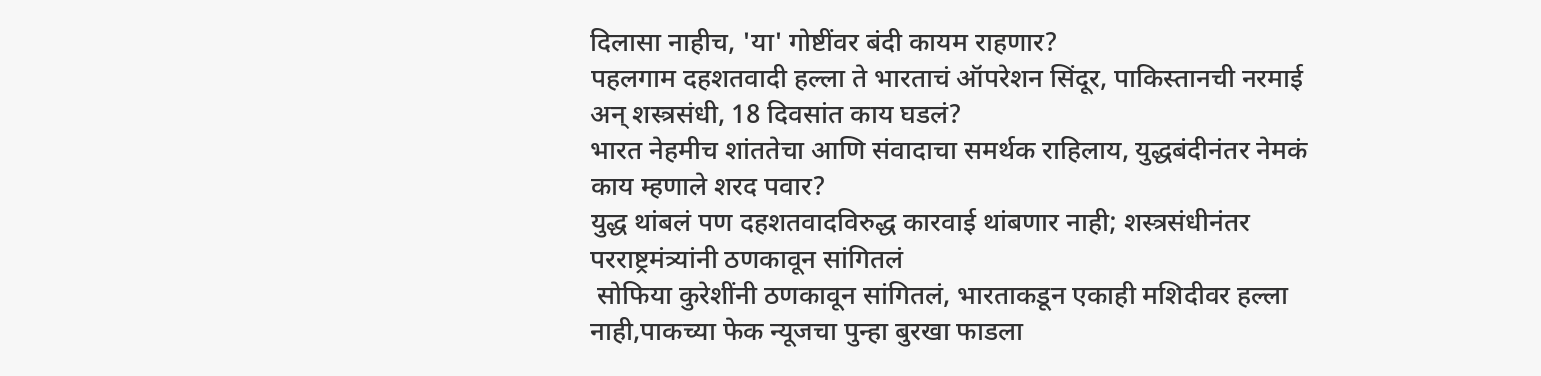दिलासा नाहीच, 'या' गोष्टींवर बंदी कायम राहणार?
पहलगाम दहशतवादी हल्ला ते भारताचं ऑपरेशन सिंदूर, पाकिस्तानची नरमाई अन् शस्त्रसंधी, 18 दिवसांत काय घडलं?
भारत नेहमीच शांततेचा आणि संवादाचा समर्थक राहिलाय, युद्धबंदीनंतर नेमकं काय म्हणाले शरद पवार?
युद्ध थांबलं पण दहशतवादविरुद्ध कारवाई थांबणार नाही; शस्त्रसंधीनंतर परराष्ट्रमंत्र्यांनी ठणकावून सांगितलं
 सोफिया कुरेशींनी ठणकावून सांगितलं, भारताकडून एकाही मशिदीवर हल्ला नाही,पाकच्या फेक न्यूजचा पुन्हा बुरखा फाडला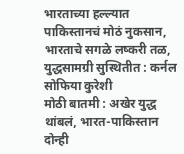भारताच्या हल्ल्यात पाकिस्तानचं मोठं नुकसान, भारताचे सगळे लष्करी तळ, युद्धसामग्री सुस्थितीत : कर्नल सोफिया कुरेशी
मोठी बातमी : अखेर युद्ध थांबलं, भारत-पाकिस्तान दोन्ही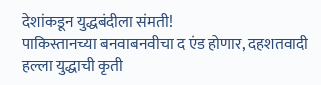देशांकडून युद्धबंदीला संमती!
पाकिस्तानच्या बनवाबनवीचा द एंड होणार, दहशतवादी हल्ला युद्धाची कृती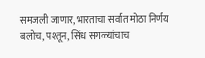समजली जाणार, भारताचा सर्वात मोठा निर्णय
बलोच, पश्तून, सिंध सगळ्यांचाच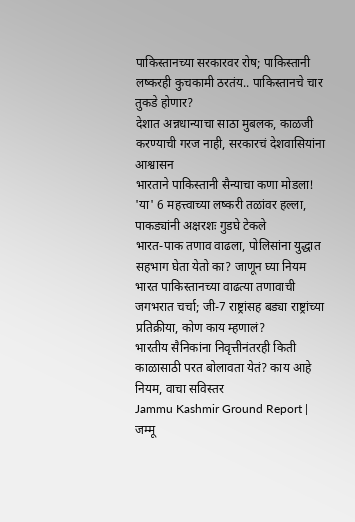पाकिस्तानच्या सरकारवर रोष; पाकिस्तानी लष्करही कुचकामी ठरतंय.. पाकिस्तानचे चार तुकडे होणार?
देशात अन्नधान्याचा साठा मुबलक, काळजी करण्याची गरज नाही, सरकारचं देशवासियांना आश्वासन
भारताने पाकिस्तानी सैन्याचा कणा मोडला! 'या' 6 महत्त्वाच्या लष्करी तळांवर हल्ला, पाकड्यांनी अक्षरशः गुडघे टेकले
भारत-पाक तणाव वाढला, पोलिसांना युद्धात सहभाग घेता येतो का? जाणून घ्या नियम
भारत पाकिस्तानच्या वाढत्या तणावाची जगभरात चर्चा; जी-7 राष्ट्रांसह बड्या राष्ट्रांच्या प्रतिक्रीया, कोण काय म्हणालं?
भारतीय सैनिकांना निवृत्तीनंतरही किती काळासाठी परत बोलावता येतं? काय आहे नियम, वाचा सविस्तर
Jammu Kashmir Ground Report | जम्मू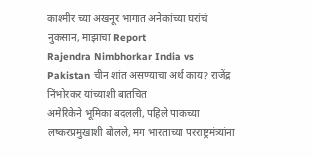काश्मीर च्या अखनूर भागात अनेकांच्या घरांचं नुकसान, माझाचा Report
Rajendra Nimbhorkar India vs Pakistan चीन शांत असण्याचा अर्थ काय? राजेंद्र निंभोरकर यांच्याशी बातचित
अमेरिकेने भूमिका बदलली, पहिले पाकच्या लष्करप्रमुखाशी बोलले, मग भारताच्या परराष्ट्रमंत्र्यांना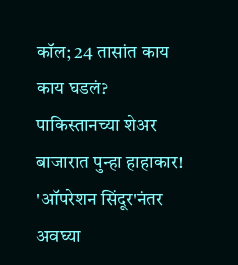कॉल; 24 तासांत काय काय घडलं?
पाकिस्तानच्या शेअर बाजारात पुन्हा हाहाकार! 'ऑपरेशन सिंदूर'नंतर अवघ्या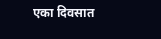एका दिवसात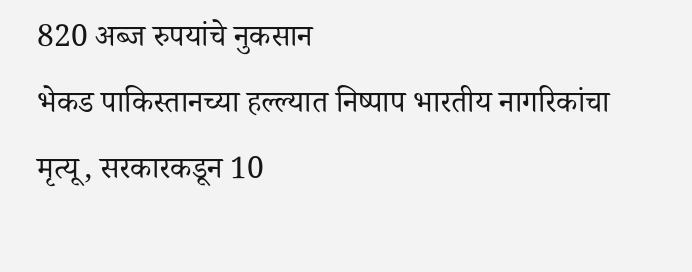820 अब्ज रुपयांचे नुकसान
भेकड पाकिस्तानच्या हल्ल्यात निष्पाप भारतीय नागरिकांचा मृत्यू, सरकारकडून 10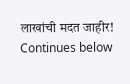लाखांची मदत जाहीर!
Continues below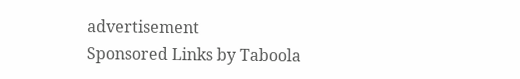advertisement
Sponsored Links by Taboola